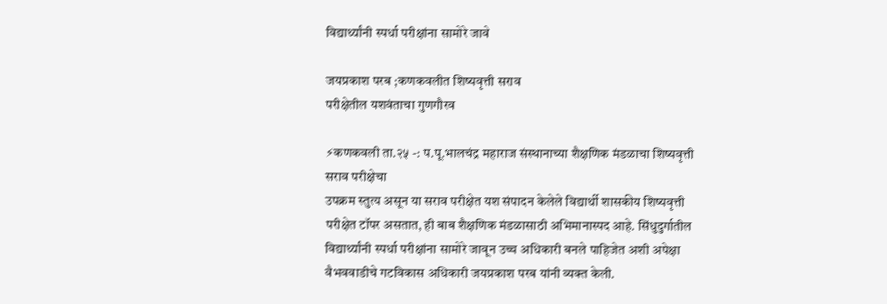विद्यार्थ्यांनी स्पर्धा परीक्षांना सामोरे जावे

जयप्रकाश परब ;कणकवलीत शिष्यवृत्ती सराव
परीक्षेतील यशवंताचा गुणगौरव

⚡कणकवली ता.२५ -: प.पू.भालचंद्र महाराज संस्थानाच्या शैक्षणिक मंडळाचा शिष्यवृत्ती सराव परीक्षेचा
उपक्रम स्तुत्य असून या सराव परीक्षेत यश संपादन केलेले विद्यार्थी शासकीय शिष्यवृत्ती परीक्षेत टॉपर असतात, ही बाब शैक्षणिक मंडळासाठी अभिमानास्पद आहे. सिंधुदुर्गातील विद्यार्थ्यांनी स्पर्धा परीक्षांना सामोरे जावून उच्च अधिकारी बनले पाहिजेत अशी अपेक्षा वैभववाडीचे गटविकास अधिकारी जयप्रकाश परब यांनी व्यक्त केली.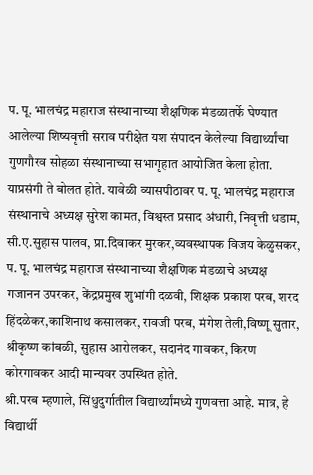प. पू. भालचंद्र महाराज संस्थानाच्या शैक्षणिक मंडळातर्फे घेण्यात आलेल्या शिष्यवृत्ती सराव परीक्षेत यश संपादन केलेल्या विद्यार्थ्यांचा गुणगौरव सोहळा संस्थानाच्या सभागृहात आयोजित केला होता. याप्रसंगी ते बोलत होते. यावेळी व्यासपीठावर प. पू. भालचंद्र महाराज संस्थानाचे अध्यक्ष सुरेश कामत, विश्वस्त प्रसाद अंधारी, निवृत्ती धडाम, सी.ए.सुहास पालव, प्रा.दिवाकर मुरकर,व्यवस्थापक विजय केळुसकर, प. पू. भालचंद्र महाराज संस्थानाच्या शैक्षणिक मंडळाचे अध्यक्ष गजानन उपरकर, केंद्रप्रमुख शुभांगी दळवी, शिक्षक प्रकाश परब, शरद हिंदळेकर,काशिनाथ कसालकर, रावजी परब, मंगेश तेली,विष्णू सुतार, श्रीकृष्ण कांबळी, सुहास आरोलकर, सदानंद गावकर, किरण कोरगावकर आदी मान्यवर उपस्थित होते.
श्री.परब म्हणाले, सिंधुदुर्गातील विद्यार्थ्यांमध्ये गुणवत्ता आहे. मात्र, हे विद्यार्थी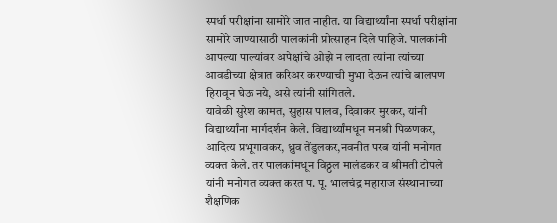स्पर्धा परीक्षांना सामोरे जात नाहीत. या विद्यार्थ्यांना स्पर्धा परीक्षांना सामोरे जाण्यासाठी पालकांनी प्रोत्साहन दिले पाहिजे. पालकांनी आपल्या पाल्यांवर अपेक्षांचे ओझे न लादता त्यांना त्यांच्या आवडीच्या क्षेत्रात करिअर करण्याची मुभा देऊन त्यांचे बालपण हिरावून घेऊ नये, असे त्यांनी सांगितले.
यावेळी सुरेश कामत, सुहास पालव, दिवाकर मुरकर, यांनी विद्यार्थ्यांना मार्गदर्शन केले. विद्यार्थ्यांमधून मनश्री पिळणकर, आदित्य प्रभूगावकर, ध्रुव तेंडुलकर,नवनीत परब यांनी मनोगत व्यक्त केले. तर पालकांमधून विठ्ठल मालंडकर व श्रीमती टोपले यांनी मनोगत व्यक्त करत प. पू. भालचंद्र महाराज संस्थानाच्या शैक्षणिक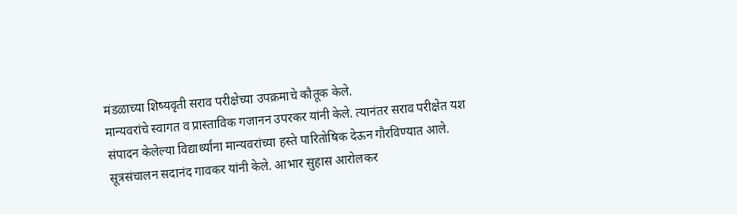मंडळाच्या शिष्यवृती सराव परीक्षेच्या उपक्रमाचे कौतूक केले.
मान्यवरांचे स्वागत व प्रास्ताविक गजानन उपरकर यांनी केले. त्यानंतर सराव परीक्षेत यश संपादन केलेल्या विद्यार्थ्यांना मान्यवरांच्या हस्ते पारितोषिक देऊन गौरविण्यात आले. सूत्रसंचालन सदानंद गावकर यांनी केले. आभार सुहास आरोलकर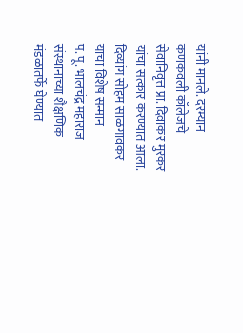यांनी मानले. दरम्यान कणकवली कॉलेजचे सेवानिवृत्त प्रा. दिवाकर मुरकर यांचा सत्कार करण्यात आला.
दिव्यांग सोहम साळगावकर याचा विशेष सन्मान
प. पू. भालचंद्र महाराज संस्थानाच्या शैक्षणिक मंडळातर्फे घेण्यात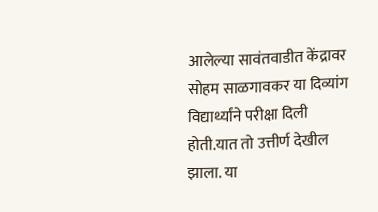आलेल्या सावंतवाडीत केंद्रावर सोहम साळगावकर या दिव्यांग विद्यार्थ्यांने परीक्षा दिली होती.यात तो उत्तीर्ण देखील झाला. या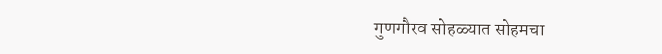गुणगौरव सोहळ्यात सोहमचा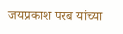जयप्रकाश परब यांच्या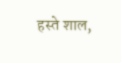हस्ते शाल,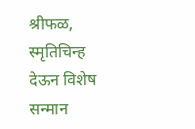श्रीफळ, स्मृतिचिन्ह देऊन विशेष सन्मान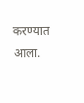करण्यात आला.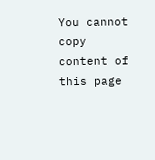You cannot copy content of this page